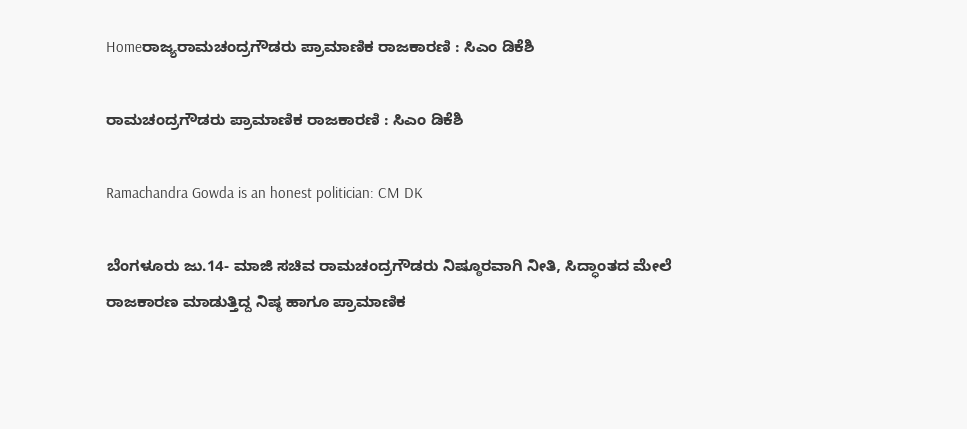Homeರಾಜ್ಯರಾಮಚಂದ್ರಗೌಡರು ಪ್ರಾಮಾಣಿಕ ರಾಜಕಾರಣಿ : ಸಿಎಂ ಡಿಕೆಶಿ

ರಾಮಚಂದ್ರಗೌಡರು ಪ್ರಾಮಾಣಿಕ ರಾಜಕಾರಣಿ : ಸಿಎಂ ಡಿಕೆಶಿ

Ramachandra Gowda is an honest politician: CM DK

ಬೆಂಗಳೂರು ಜು.14- ಮಾಜಿ ಸಚಿವ ರಾಮಚಂದ್ರಗೌಡರು ನಿಷ್ಠೂರವಾಗಿ ನೀತಿ, ಸಿದ್ಧಾಂತದ ಮೇಲೆ ರಾಜಕಾರಣ ಮಾಡುತ್ತಿದ್ದ ನಿಷ್ಠ ಹಾಗೂ ಪ್ರಾಮಾಣಿಕ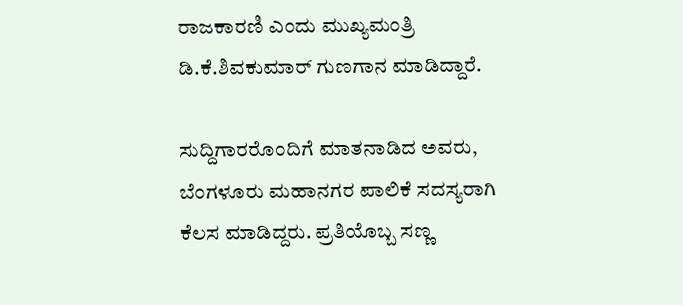ರಾಜಕಾರಣಿ ಎಂದು ಮುಖ್ಯಮಂತ್ರಿ ಡಿ.ಕೆ.ಶಿವಕುಮಾರ್‌ ಗುಣಗಾನ ಮಾಡಿದ್ದಾರೆ.

ಸುದ್ದಿಗಾರರೊಂದಿಗೆ ಮಾತನಾಡಿದ ಅವರು, ಬೆಂಗಳೂರು ಮಹಾನಗರ ಪಾಲಿಕೆ ಸದಸ್ಯರಾಗಿ ಕೆಲಸ ಮಾಡಿದ್ದರು. ಪ್ರತಿಯೊಬ್ಬ ಸಣ್ಣ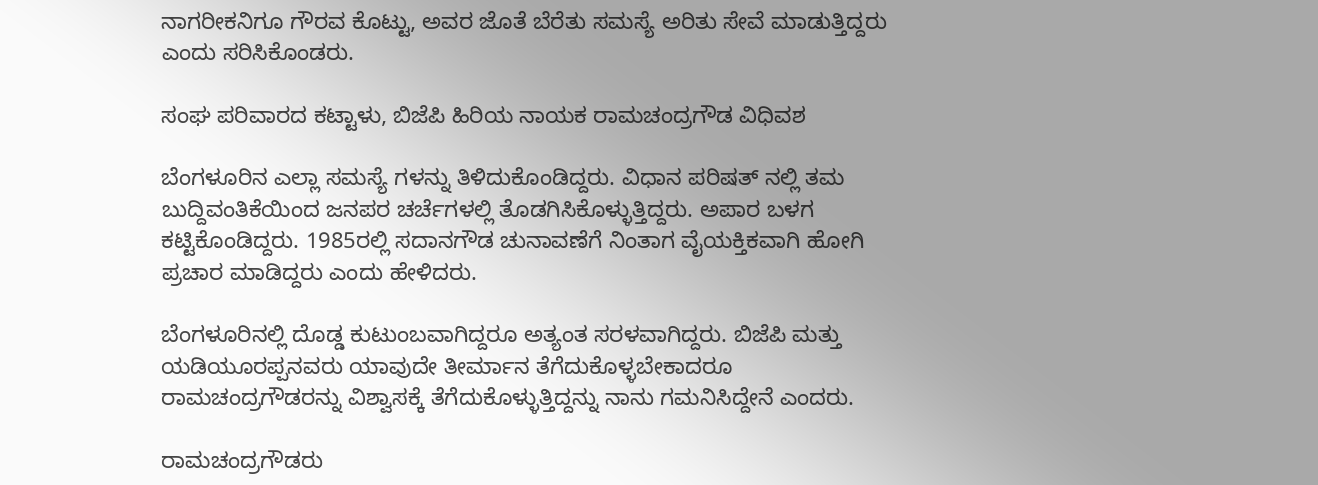ನಾಗರೀಕನಿಗೂ ಗೌರವ ಕೊಟ್ಟು, ಅವರ ಜೊತೆ ಬೆರೆತು ಸಮಸ್ಯೆ ಅರಿತು ಸೇವೆ ಮಾಡುತ್ತಿದ್ದರು ಎಂದು ಸರಿಸಿಕೊಂಡರು.

ಸಂಘ ಪರಿವಾರದ ಕಟ್ಟಾಳು, ಬಿಜೆಪಿ ಹಿರಿಯ ನಾಯಕ ರಾಮಚಂದ್ರಗೌಡ ವಿಧಿವಶ

ಬೆಂಗಳೂರಿನ ಎಲ್ಲಾ ಸಮಸ್ಯೆ ಗಳನ್ನು ತಿಳಿದುಕೊಂಡಿದ್ದರು. ವಿಧಾನ ಪರಿಷತ್‌ ನಲ್ಲಿ ತಮ ಬುದ್ದಿವಂತಿಕೆಯಿಂದ ಜನಪರ ಚರ್ಚೆಗಳಲ್ಲಿ ತೊಡಗಿಸಿಕೊಳ್ಳುತ್ತಿದ್ದರು. ಅಪಾರ ಬಳಗ ಕಟ್ಟಿಕೊಂಡಿದ್ದರು. 1985ರಲ್ಲಿ ಸದಾನಗೌಡ ಚುನಾವಣೆಗೆ ನಿಂತಾಗ ವೈಯಕ್ತಿಕವಾಗಿ ಹೋಗಿ ಪ್ರಚಾರ ಮಾಡಿದ್ದರು ಎಂದು ಹೇಳಿದರು.

ಬೆಂಗಳೂರಿನಲ್ಲಿ ದೊಡ್ಡ ಕುಟುಂಬವಾಗಿದ್ದರೂ ಅತ್ಯಂತ ಸರಳವಾಗಿದ್ದರು. ಬಿಜೆಪಿ ಮತ್ತು ಯಡಿಯೂರಪ್ಪನವರು ಯಾವುದೇ ತೀರ್ಮಾನ ತೆಗೆದುಕೊಳ್ಳಬೇಕಾದರೂ ರಾಮಚಂದ್ರಗೌಡರನ್ನು ವಿಶ್ವಾಸಕ್ಕೆ ತೆಗೆದುಕೊಳ್ಳುತ್ತಿದ್ದನ್ನು ನಾನು ಗಮನಿಸಿದ್ದೇನೆ ಎಂದರು.

ರಾಮಚಂದ್ರಗೌಡರು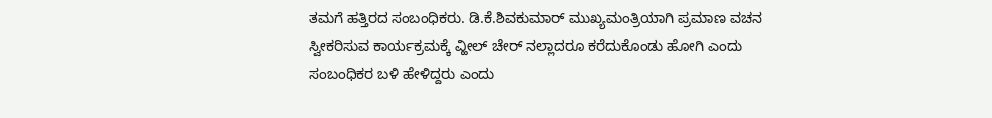ತಮಗೆ ಹತ್ತಿರದ ಸಂಬಂಧಿಕರು. ಡಿ.ಕೆ.ಶಿವಕುಮಾರ್‌ ಮುಖ್ಯಮಂತ್ರಿಯಾಗಿ ಪ್ರಮಾಣ ವಚನ ಸ್ವೀಕರಿಸುವ ಕಾರ್ಯಕ್ರಮಕ್ಕೆ ವ್ಹೀಲ್‌ ಚೇರ್‌ ನಲ್ಲಾದರೂ ಕರೆದುಕೊಂಡು ಹೋಗಿ ಎಂದು ಸಂಬಂಧಿಕರ ಬಳಿ ಹೇಳಿದ್ದರು ಎಂದು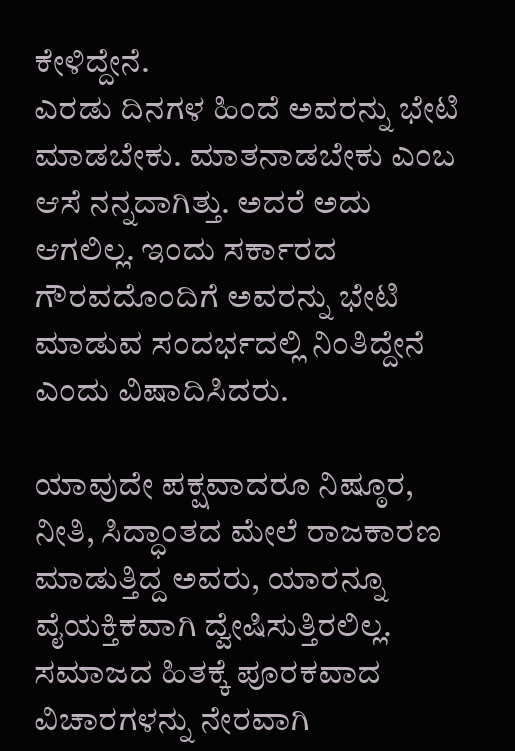ಕೇಳಿದ್ದೇನೆ.
ಎರಡು ದಿನಗಳ ಹಿಂದೆ ಅವರನ್ನು ಭೇಟಿ ಮಾಡಬೇಕು. ಮಾತನಾಡಬೇಕು ಎಂಬ ಆಸೆ ನನ್ನದಾಗಿತ್ತು. ಅದರೆ ಅದು ಆಗಲಿಲ್ಲ. ಇಂದು ಸರ್ಕಾರದ ಗೌರವದೊಂದಿಗೆ ಅವರನ್ನು ಭೇಟಿ ಮಾಡುವ ಸಂದರ್ಭದಲ್ಲಿ ನಿಂತಿದ್ದೇನೆ ಎಂದು ವಿಷಾದಿಸಿದರು.

ಯಾವುದೇ ಪಕ್ಷವಾದರೂ ನಿಷ್ಠೂರ, ನೀತಿ, ಸಿದ್ಧಾಂತದ ಮೇಲೆ ರಾಜಕಾರಣ ಮಾಡುತ್ತಿದ್ದ ಅವರು, ಯಾರನ್ನೂ ವೈಯಕ್ತಿಕವಾಗಿ ದ್ವೇಷಿಸುತ್ತಿರಲಿಲ್ಲ. ಸಮಾಜದ ಹಿತಕ್ಕೆ ಪೂರಕವಾದ ವಿಚಾರಗಳನ್ನು ನೇರವಾಗಿ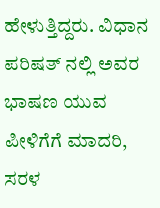ಹೇಳುತ್ತಿದ್ದರು. ವಿಧಾನ ಪರಿಷತ್‌ ನಲ್ಲಿ ಅವರ ಭಾಷಣ ಯುವ ಪೀಳಿಗೆಗೆ ಮಾದರಿ, ಸರಳ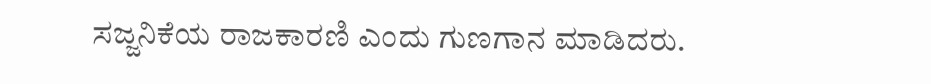ಸಜ್ಜನಿಕೆಯ ರಾಜಕಾರಣಿ ಎಂದು ಗುಣಗಾನ ಮಾಡಿದರು.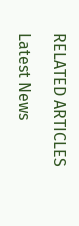RELATED ARTICLES

Latest News